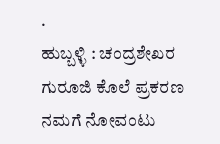.
ಹುಬ್ಬಳ್ಳಿ : ಚಂದ್ರಶೇಖರ ಗುರೂಜಿ ಕೊಲೆ ಪ್ರಕರಣ ನಮಗೆ ನೋವಂಟು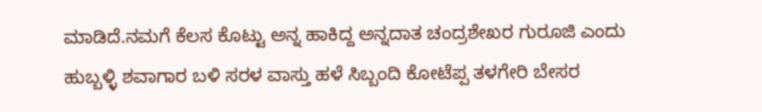ಮಾಡಿದೆ.ನಮಗೆ ಕೆಲಸ ಕೊಟ್ಟು ಅನ್ನ ಹಾಕಿದ್ದ ಅನ್ನದಾತ ಚಂದ್ರಶೇಖರ ಗುರೂಜಿ ಎಂದು ಹುಬ್ಬಳ್ಳಿ ಶವಾಗಾರ ಬಳಿ ಸರಳ ವಾಸ್ತು ಹಳೆ ಸಿಬ್ಬಂದಿ ಕೋಟೆಪ್ಪ ತಳಗೇರಿ ಬೇಸರ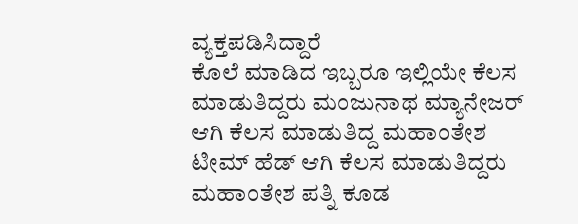ವ್ಯಕ್ತಪಡಿಸಿದ್ದಾರೆ
ಕೊಲೆ ಮಾಡಿದ ಇಬ್ಬರೂ ಇಲ್ಲಿಯೇ ಕೆಲಸ ಮಾಡುತಿದ್ದರು ಮಂಜುನಾಥ ಮ್ಯಾನೇಜರ್ ಆಗಿ ಕೆಲಸ ಮಾಡುತಿದ್ದ ಮಹಾಂತೇಶ ಟೀಮ್ ಹೆಡ್ ಆಗಿ ಕೆಲಸ ಮಾಡುತಿದ್ದರು ಮಹಾಂತೇಶ ಪತ್ನಿ ಕೂಡ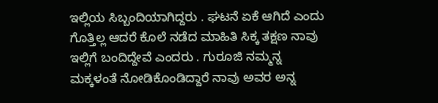ಇಲ್ಲಿಯ ಸಿಬ್ಬಂದಿಯಾಗಿದ್ದರು . ಘಟನೆ ಏಕೆ ಆಗಿದೆ ಎಂದು ಗೊತ್ತಿಲ್ಲ ಆದರೆ ಕೊಲೆ ನಡೆದ ಮಾಹಿತಿ ಸಿಕ್ಕ ತಕ್ಷಣ ನಾವು ಇಲ್ಲಿಗೆ ಬಂದಿದ್ದೇವೆ ಎಂದರು . ಗುರೂಜಿ ನಮ್ಮನ್ನ ಮಕ್ಕಳಂತೆ ನೋಡಿಕೊಂಡಿದ್ದಾರೆ ನಾವು ಅವರ ಅನ್ನ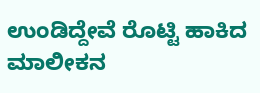ಉಂಡಿದ್ದೇವೆ ರೊಟ್ಟಿ ಹಾಕಿದ ಮಾಲೀಕನ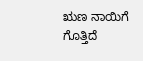ಋಣ ನಾಯಿಗೆ ಗೊತ್ತಿದೆ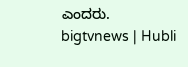ಎಂದರು.
bigtvnews | Hubli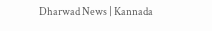Dharwad News | Kannada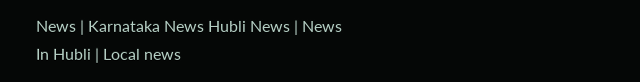News | Karnataka News Hubli News | News In Hubli | Local news